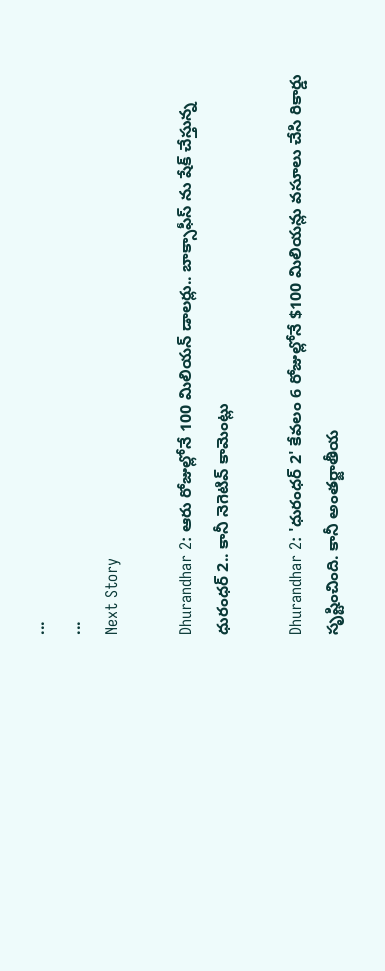...
...
Next Story

Dhurandhar 2: ఆరు రోజుల్లోనే 100 మిలియన్ డాలర్లు.. బాక్సాఫీస్ ను షేక్ చేస్తున్న ధురంధర్ 2.. కానీ నెగెటివ్ కామెంట్లు

Dhurandhar 2: 'ధురంధర్ 2' కేవలం 6 రోజుల్లోనే $100 మిలియన్లు వసూలు చేసి రికార్డు సృష్టించింది. కానీ అంతర్జాతీయ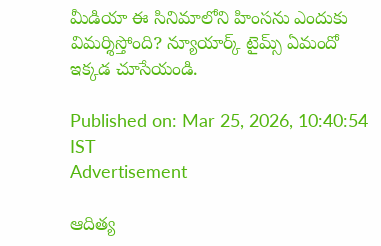మీడియా ఈ సినిమాలోని హింసను ఎందుకు విమర్శిస్తోంది? న్యూయార్క్ టైమ్స్ ఏమందో ఇక్కడ చూసేయండి.

Published on: Mar 25, 2026, 10:40:54 IST
Advertisement

ఆదిత్య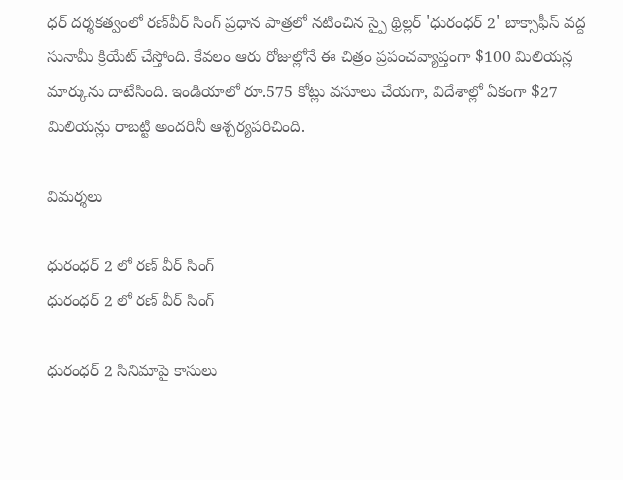ధర్ దర్శకత్వంలో రణ్‌వీర్ సింగ్ ప్రధాన పాత్రలో నటించిన స్పై థ్రిల్లర్ 'ధురంధర్ 2' బాక్సాఫీస్ వద్ద సునామీ క్రియేట్ చేస్తోంది. కేవలం ఆరు రోజుల్లోనే ఈ చిత్రం ప్రపంచవ్యాప్తంగా $100 మిలియన్ల మార్కును దాటేసింది. ఇండియాలో రూ.575 కోట్లు వసూలు చేయగా, విదేశాల్లో ఏకంగా $27 మిలియన్లు రాబట్టి అందరినీ ఆశ్చర్యపరిచింది.

విమర్శలు

ధురంధర్ 2 లో రణ్ వీర్ సింగ్
ధురంధర్ 2 లో రణ్ వీర్ సింగ్

ధురంధర్ 2 సినిమాపై కాసులు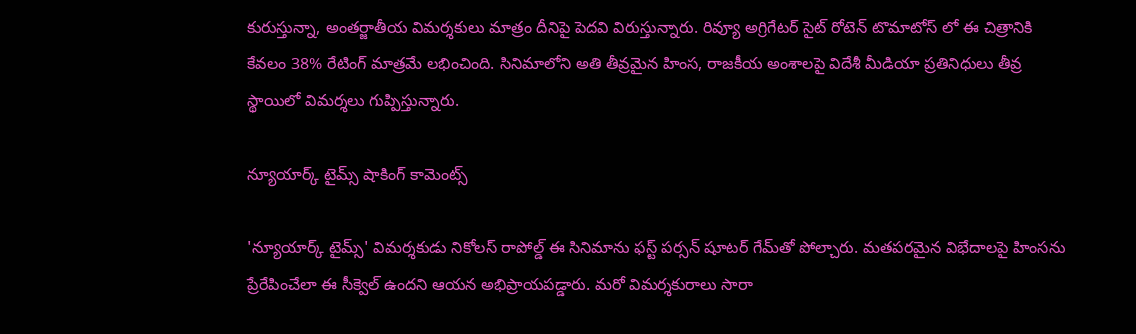కురుస్తున్నా, అంతర్జాతీయ విమర్శకులు మాత్రం దీనిపై పెదవి విరుస్తున్నారు. రివ్యూ అగ్రిగేటర్ సైట్ రోటెన్ టొమాటోస్ లో ఈ చిత్రానికి కేవలం 38% రేటింగ్ మాత్రమే లభించింది. సినిమాలోని అతి తీవ్రమైన హింస, రాజకీయ అంశాలపై విదేశీ మీడియా ప్రతినిధులు తీవ్ర స్థాయిలో విమర్శలు గుప్పిస్తున్నారు.

న్యూయార్క్ టైమ్స్ షాకింగ్ కామెంట్స్

'న్యూయార్క్ టైమ్స్' విమర్శకుడు నికోలస్ రాపోల్డ్ ఈ సినిమాను ఫస్ట్ పర్సన్ షూటర్ గేమ్‌తో పోల్చారు. మతపరమైన విభేదాలపై హింసను ప్రేరేపించేలా ఈ సీక్వెల్ ఉందని ఆయన అభిప్రాయపడ్డారు. మరో విమర్శకురాలు సారా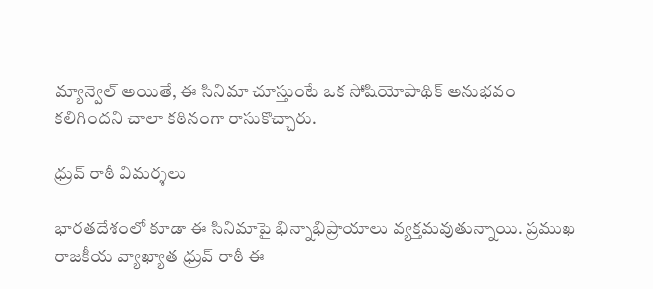మ్యాన్వెల్ అయితే, ఈ సినిమా చూస్తుంటే ఒక సోషియోపాథిక్ అనుభవం కలిగిందని చాలా కఠినంగా రాసుకొచ్చారు.

ధ్రువ్ రాఠీ విమర్శలు

భారతదేశంలో కూడా ఈ సినిమాపై భిన్నాభిప్రాయాలు వ్యక్తమవుతున్నాయి. ప్రముఖ రాజకీయ వ్యాఖ్యాత ధ్రువ్ రాఠీ ఈ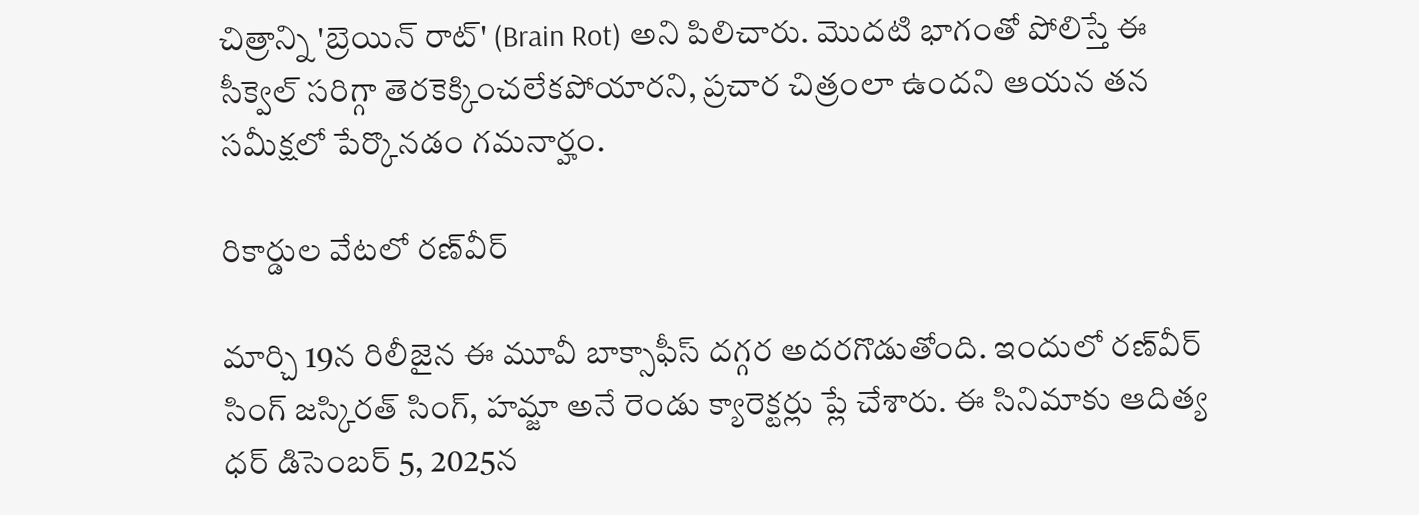చిత్రాన్ని 'బ్రెయిన్ రాట్' (Brain Rot) అని పిలిచారు. మొదటి భాగంతో పోలిస్తే ఈ సీక్వెల్ సరిగ్గా తెరకెక్కించలేకపోయారని, ప్రచార చిత్రంలా ఉందని ఆయన తన సమీక్షలో పేర్కొనడం గమనార్హం.

రికార్డుల వేటలో రణ్‌వీర్

మార్చి 19న రిలీజైన ఈ మూవీ బాక్సాఫీస్ దగ్గర అదరగొడుతోంది. ఇందులో రణ్‌వీర్ సింగ్ జస్కిరత్ సింగ్, హమ్జా అనే రెండు క్యారెక్టర్లు ప్లే చేశారు. ఈ సినిమాకు ఆదిత్య ధర్ డిసెంబర్ 5, 2025న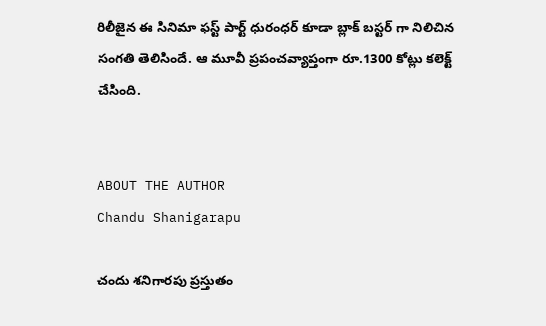రిలీజైన ఈ సినిమా ఫస్ట్ పార్ట్ ధురంధర్ కూడా బ్లాక్ బస్టర్ గా నిలిచిన సంగతి తెలిసిందే. ఆ మూవీ ప్రపంచవ్యాప్తంగా రూ.1300 కోట్లు కలెక్ట్ చేసింది.


ABOUT THE AUTHOR
Chandu Shanigarapu

చందు శనిగారపు ప్రస్తుతం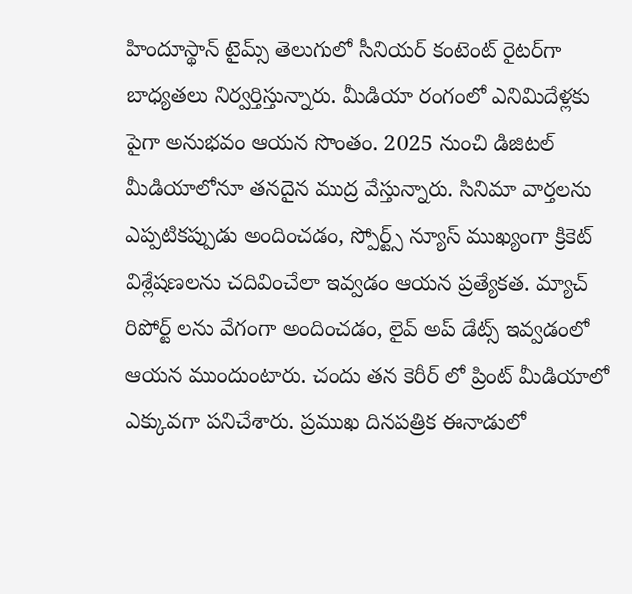హిందూస్థాన్ టైమ్స్ తెలుగులో సీనియర్ కంటెంట్ రైట‌ర్‌గా బాధ్యతలు నిర్వర్తిస్తున్నారు. మీడియా రంగంలో ఎనిమిదేళ్లకు పైగా అనుభవం ఆయన సొంతం. 2025 నుంచి డిజిటల్ మీడియాలోనూ తనదైన ముద్ర వేస్తున్నారు. సినిమా వార్తలను ఎప్పటికప్పుడు అందించడం, స్పోర్ట్స్ న్యూస్ ముఖ్యంగా క్రికెట్ విశ్లేషణలను చదివించేలా ఇవ్వడం ఆయన ప్రత్యేకత. మ్యాచ్ రిపోర్ట్ లను వేగంగా అందించడం, లైవ్ అప్ డేట్స్ ఇవ్వడంలో ఆయన ముందుంటారు. చందు తన కెరీర్ లో ప్రింట్ మీడియాలో ఎక్కువగా పనిచేశారు. ప్రముఖ దినపత్రిక ఈనాడులో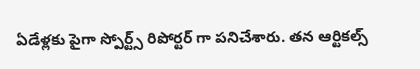ఏడేళ్లకు పైగా స్పోర్ట్స్ రిపోర్టర్ గా పనిచేశారు. తన ఆర్టికల్స్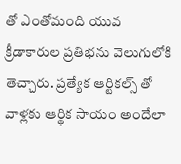తో ఎంతోమంది యువ క్రీడాకారుల ప్రతిభను వెలుగులోకి తెచ్చారు. ప్రత్యేక ఆర్టికల్స్ తో వాళ్లకు ఆర్థిక సాయం అందేలా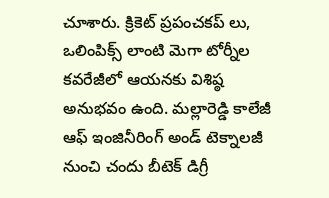చూశారు. క్రికెట్ ప్రపంచకప్ లు, ఒలింపిక్స్ లాంటి మెగా టోర్నీల కవరేజీలో ఆయనకు విశిష్ఠ అనుభవం ఉంది. మల్లారెడ్డి కాలేజీ ఆఫ్ ఇంజినీరింగ్ అండ్ టెక్నాలజీ నుంచి చందు బీటెక్ డిగ్రీ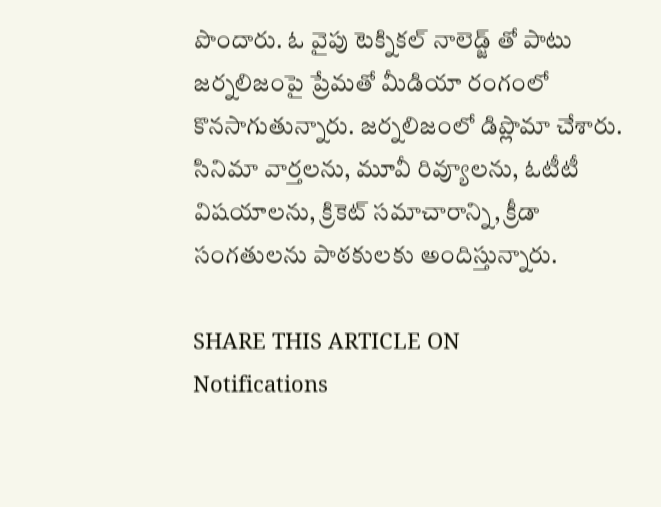పొందారు. ఓ వైపు టెక్నికల్ నాలెడ్జ్ తో పాటు జర్నలిజంపై ప్రేమతో మీడియా రంగంలో కొనసాగుతున్నారు. జర్నలిజంలో డిప్లొమా చేశారు. సినిమా వార్తలను, మూవీ రివ్యూలను, ఓటీటీ విషయాలను, క్రికెట్ సమాచారాన్ని, క్రీడా సంగతులను పాఠకులకు అందిస్తున్నారు.

SHARE THIS ARTICLE ON
Notifications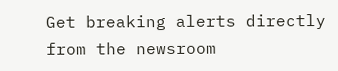Get breaking alerts directly from the newsroom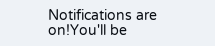Notifications are on!You'll be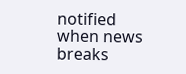notified when news breaks